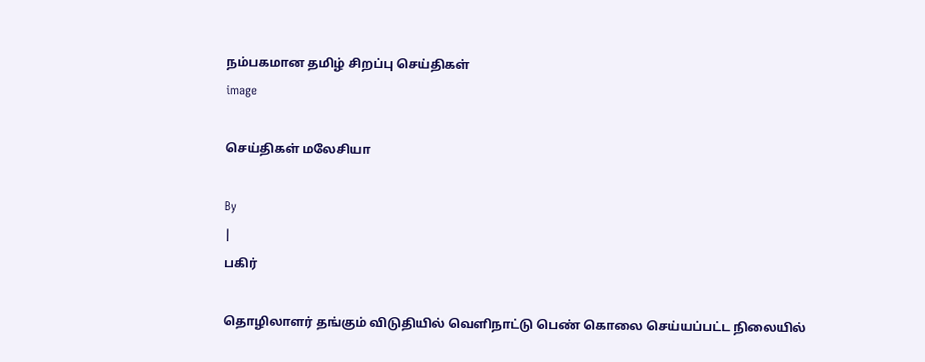நம்பகமான தமிழ் சிறப்பு செய்திகள்
image

செய்திகள் மலேசியா

By
|
பகிர்

தொழிலாளர் தங்கும் விடுதியில் வெளிநாட்டு பெண் கொலை செய்யப்பட்ட நிலையில்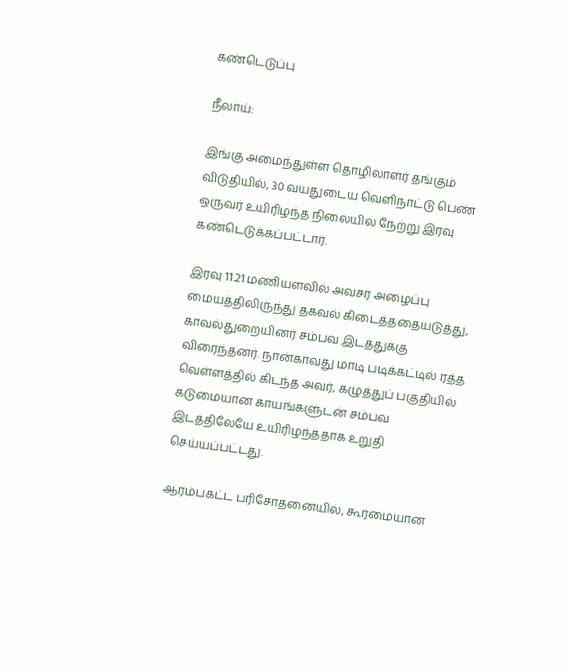கண்டெடுப்பு

நீலாய்:

இங்கு அமைந்துள்ள தொழிலாளர் தங்கும் விடுதியில், 30 வயதுடைய வெளிநாட்டு பெண் ஒருவர் உயிரிழந்த நிலையில் நேற்று இரவு கண்டெடுக்கப்பட்டார்.

இரவு 11.21 மணியளவில் அவசர அழைப்பு மையத்திலிருந்து தகவல் கிடைத்ததையடுத்து, காவல்துறையினர் சம்பவ இடத்துக்கு விரைந்தனர். நான்காவது மாடி படிக்கட்டில் ரத்த வெள்ளத்தில் கிடந்த அவர், கழுத்துப் பகுதியில் கடுமையான காயங்களுடன் சம்பவ இடத்திலேயே உயிரிழந்ததாக உறுதி செய்யப்பட்டது.

ஆரம்பகட்ட பரிசோதனையில், கூர்மையான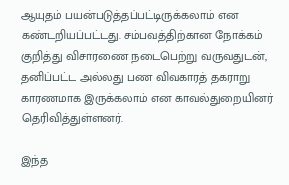ஆயுதம் பயன்படுத்தப்பட்டிருக்கலாம் என கண்டறியப்பட்டது. சம்பவத்திற்கான நோக்கம் குறித்து விசாரணை நடைபெற்று வருவதுடன், தனிப்பட்ட அல்லது பண விவகாரத் தகராறு காரணமாக இருக்கலாம் என காவல்துறையினர் தெரிவித்துள்ளனர்.

இந்த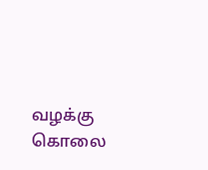வழக்கு கொலை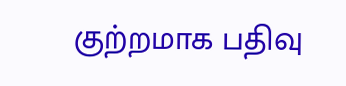குற்றமாக பதிவு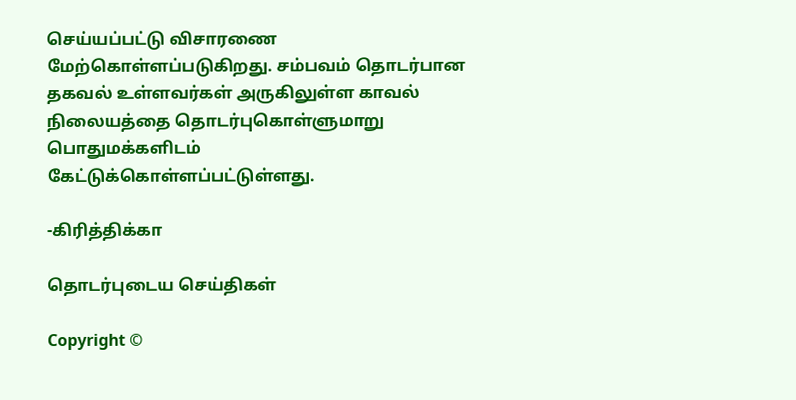செய்யப்பட்டு விசாரணை மேற்கொள்ளப்படுகிறது. சம்பவம் தொடர்பான தகவல் உள்ளவர்கள் அருகிலுள்ள காவல் நிலையத்தை தொடர்புகொள்ளுமாறு பொதுமக்களிடம் கேட்டுக்கொள்ளப்பட்டுள்ளது.

-கிரித்திக்கா

தொடர்புடைய செய்திகள்

Copyright ©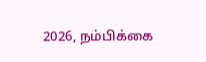2026, நம்பிக்கை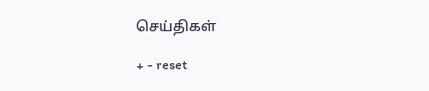செய்திகள்

+ - reset